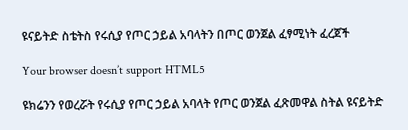ዩናይትድ ስቴትስ የሩሲያ የጦር ኃይል አባላትን በጦር ወንጀል ፈፃሚነት ፈረጀች

Your browser doesn’t support HTML5

ዩክሬንን የወረሯት የሩሲያ የጦር ኃይል አባላት የጦር ወንጀል ፈጽመዋል ስትል ዩናይትድ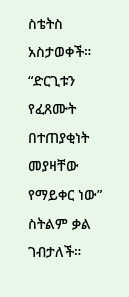ስቴትስ አስታወቀች። “ድርጊቱን የፈጸሙት በተጠያቂነት መያዛቸው የማይቀር ነው” ስትልም ቃል ገብታለች።